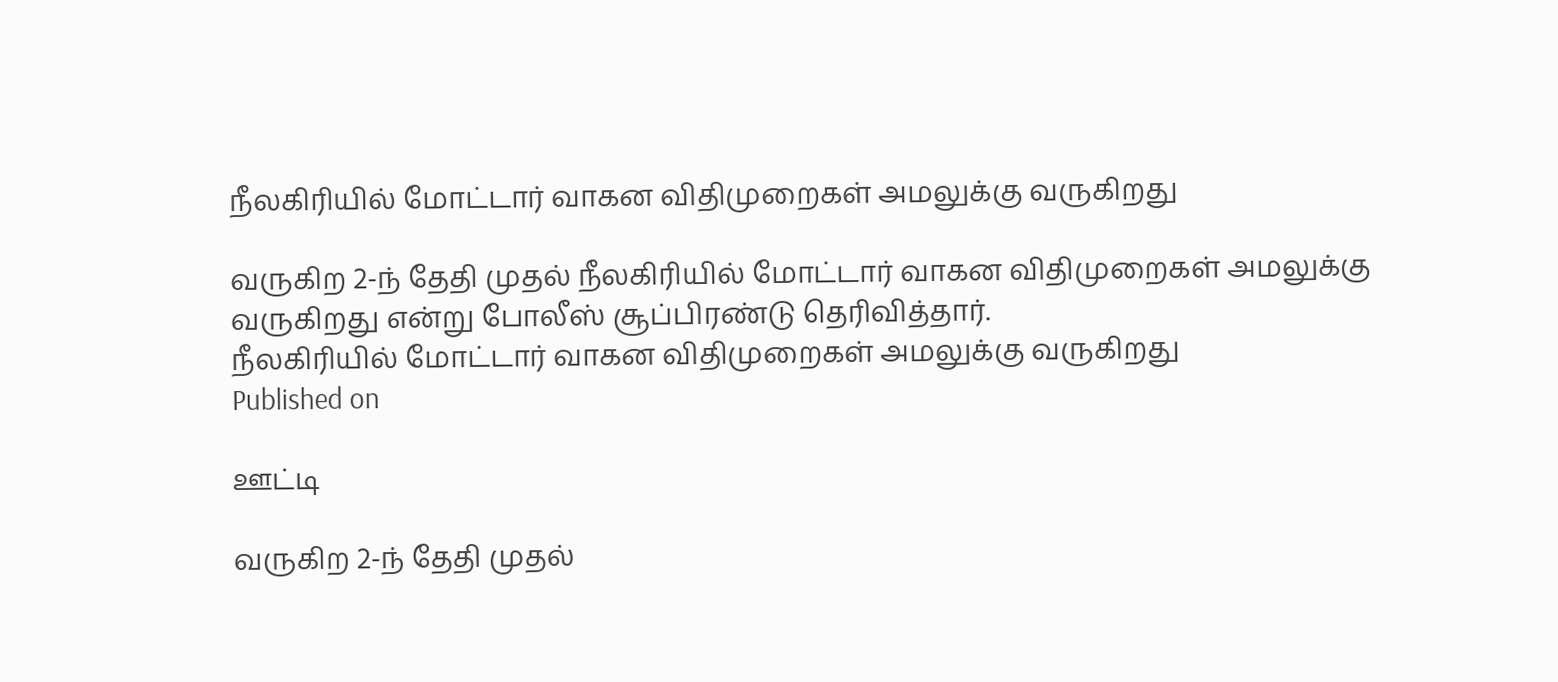நீலகிரியில் மோட்டார் வாகன விதிமுறைகள் அமலுக்கு வருகிறது

வருகிற 2-ந் தேதி முதல் நீலகிரியில் மோட்டார் வாகன விதிமுறைகள் அமலுக்கு வருகிறது என்று போலீஸ் சூப்பிரண்டு தெரிவித்தார்.
நீலகிரியில் மோட்டார் வாகன விதிமுறைகள் அமலுக்கு வருகிறது
Published on

ஊட்டி

வருகிற 2-ந் தேதி முதல்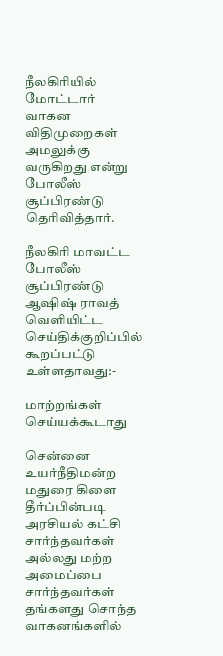நீலகிரியில் மோட்டார் வாகன விதிமுறைகள் அமலுக்கு வருகிறது என்று போலீஸ் சூப்பிரண்டு தெரிவித்தார்.

நீலகிரி மாவட்ட போலீஸ் சூப்பிரண்டு ஆஷிஷ் ராவத் வெளியிட்ட செய்திக்குறிப்பில் கூறப்பட்டு உள்ளதாவது:-

மாற்றங்கள் செய்யக்கூடாது

சென்னை உயர்நீதிமன்ற மதுரை கிளை தீர்ப்பின்படி அரசியல் கட்சி சார்ந்தவர்கள் அல்லது மற்ற அமைப்பை சார்ந்தவர்கள் தங்களது சொந்த வாகனங்களில்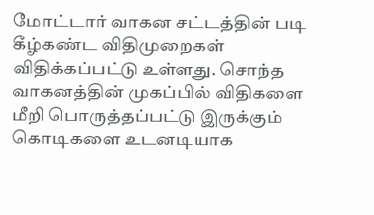மோட்டார் வாகன சட்டத்தின் படி கீழ்கண்ட விதிமுறைகள் விதிக்கப்பட்டு உள்ளது. சொந்த வாகனத்தின் முகப்பில் விதிகளை மீறி பொருத்தப்பட்டு இருக்கும் கொடிகளை உடனடியாக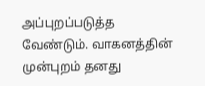அப்புறப்படுத்த வேண்டும். வாகனத்தின் முன்புறம் தனது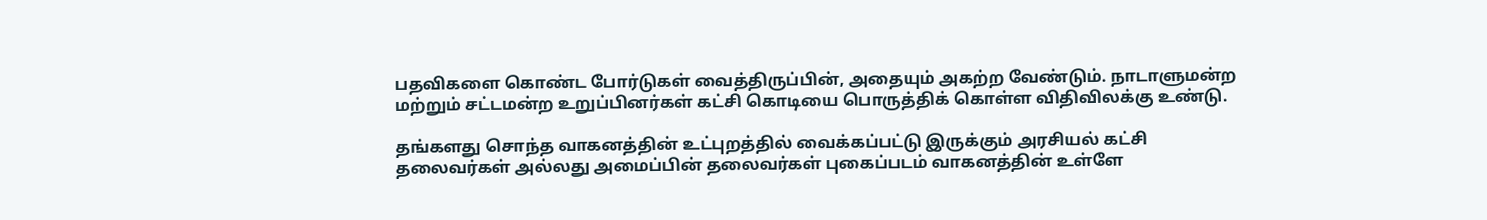பதவிகளை கொண்ட போர்டுகள் வைத்திருப்பின், அதையும் அகற்ற வேண்டும். நாடாளுமன்ற மற்றும் சட்டமன்ற உறுப்பினர்கள் கட்சி கொடியை பொருத்திக் கொள்ள விதிவிலக்கு உண்டு.

தங்களது சொந்த வாகனத்தின் உட்புறத்தில் வைக்கப்பட்டு இருக்கும் அரசியல் கட்சி தலைவர்கள் அல்லது அமைப்பின் தலைவர்கள் புகைப்படம் வாகனத்தின் உள்ளே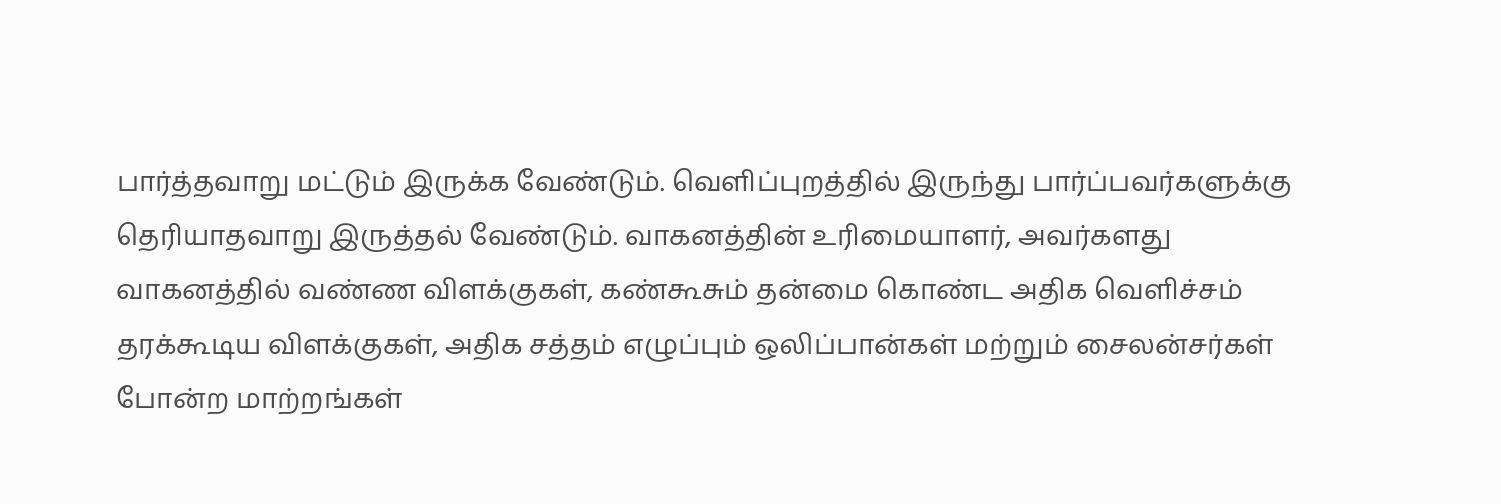பார்த்தவாறு மட்டும் இருக்க வேண்டும். வெளிப்புறத்தில் இருந்து பார்ப்பவர்களுக்கு தெரியாதவாறு இருத்தல் வேண்டும். வாகனத்தின் உரிமையாளர், அவர்களது வாகனத்தில் வண்ண விளக்குகள், கண்கூசும் தன்மை கொண்ட அதிக வெளிச்சம் தரக்கூடிய விளக்குகள், அதிக சத்தம் எழுப்பும் ஒலிப்பான்கள் மற்றும் சைலன்சர்கள் போன்ற மாற்றங்கள்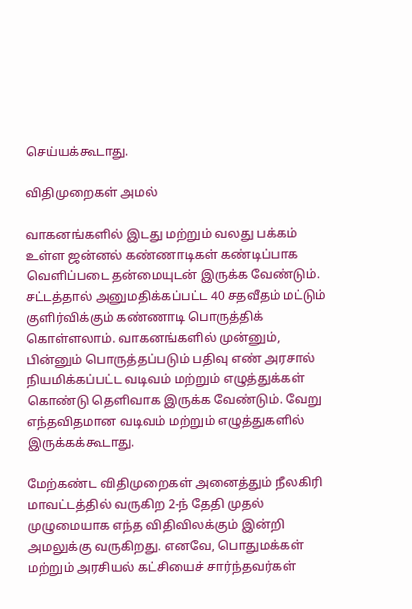செய்யக்கூடாது.

விதிமுறைகள் அமல்

வாகனங்களில் இடது மற்றும் வலது பக்கம் உள்ள ஜன்னல் கண்ணாடிகள் கண்டிப்பாக வெளிப்படை தன்மையுடன் இருக்க வேண்டும். சட்டத்தால் அனுமதிக்கப்பட்ட 40 சதவீதம் மட்டும் குளிர்விக்கும் கண்ணாடி பொருத்திக் கொள்ளலாம். வாகனங்களில் முன்னும், பின்னும் பொருத்தப்படும் பதிவு எண் அரசால் நியமிக்கப்பட்ட வடிவம் மற்றும் எழுத்துக்கள் கொண்டு தெளிவாக இருக்க வேண்டும். வேறு எந்தவிதமான வடிவம் மற்றும் எழுத்துகளில் இருக்கக்கூடாது.

மேற்கண்ட விதிமுறைகள் அனைத்தும் நீலகிரி மாவட்டத்தில் வருகிற 2-ந் தேதி முதல் முழுமையாக எந்த விதிவிலக்கும் இன்றி அமலுக்கு வருகிறது. எனவே, பொதுமக்கள் மற்றும் அரசியல் கட்சியைச் சார்ந்தவர்கள்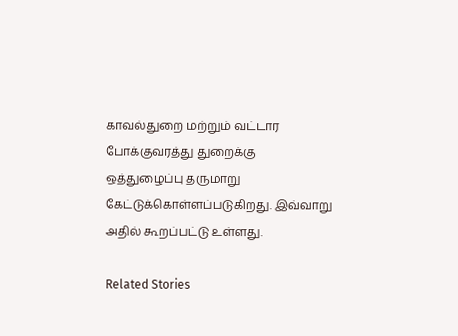காவல்துறை மற்றும் வட்டார போக்குவரத்து துறைக்கு ஒத்துழைப்பு தருமாறு கேட்டுக்கொள்ளப்படுகிறது. இவ்வாறு அதில் கூறப்பட்டு உள்ளது.

Related Stories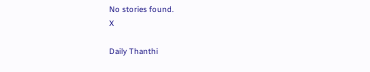No stories found.
X

Daily Thanthi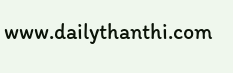www.dailythanthi.com